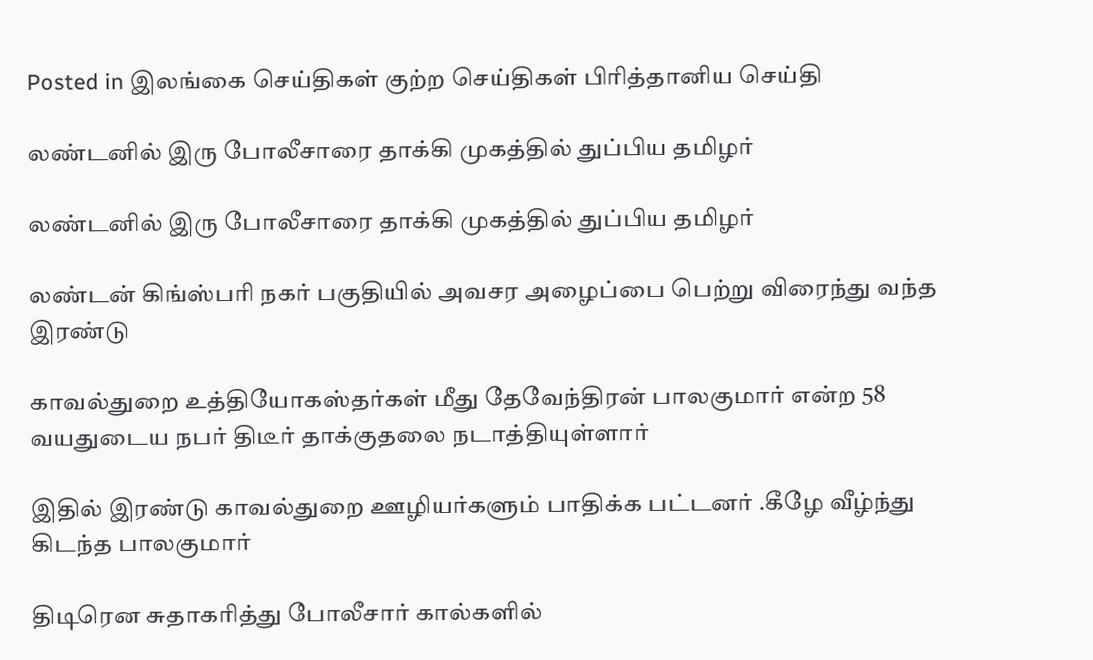Posted in இலங்கை செய்திகள் குற்ற செய்திகள் பிரித்தானிய செய்தி

லண்டனில் இரு போலீசாரை தாக்கி முகத்தில் துப்பிய தமிழர்

லண்டனில் இரு போலீசாரை தாக்கி முகத்தில் துப்பிய தமிழர்

லண்டன் கிங்ஸ்பரி நகர் பகுதியில் அவசர அழைப்பை பெற்று விரைந்து வந்த இரண்டு

காவல்துறை உத்தியோகஸ்தர்கள் மீது தேவேந்திரன் பாலகுமார் என்ற 58 வயதுடைய நபர் திடீர் தாக்குதலை நடாத்தியுள்ளார்

இதில் இரண்டு காவல்துறை ஊழியர்களும் பாதிக்க பட்டனர் .கீழே வீழ்ந்து கிடந்த பாலகுமார்

திடிரென சுதாகரித்து போலீசார் கால்களில்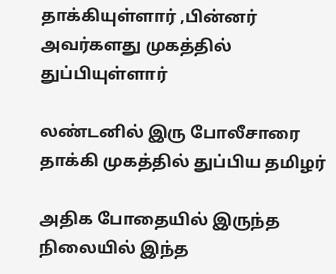தாக்கியுள்ளார் ,பின்னர் அவர்களது முகத்தில் துப்பியுள்ளார்

லண்டனில் இரு போலீசாரை தாக்கி முகத்தில் துப்பிய தமிழர்

அதிக போதையில் இருந்த நிலையில் இந்த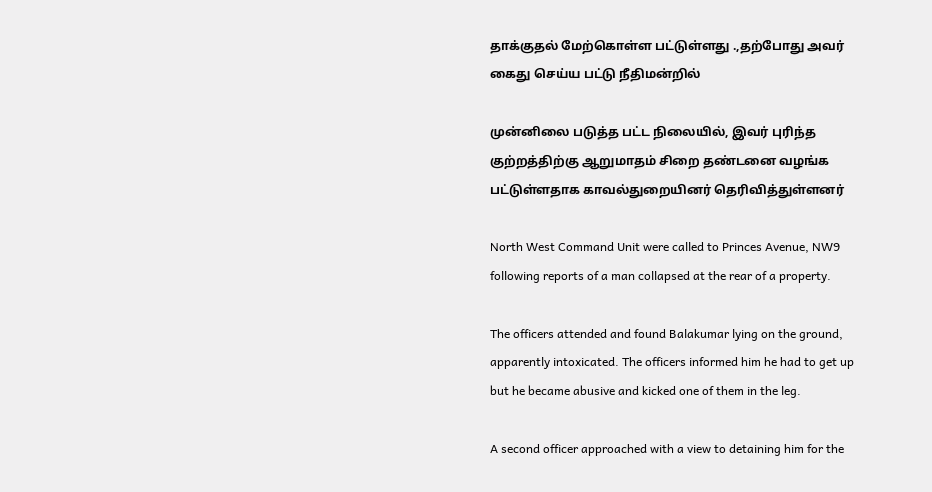தாக்குதல் மேற்கொள்ள பட்டுள்ளது .,தற்போது அவர் கைது செய்ய பட்டு நீதிமன்றில்

முன்னிலை படுத்த பட்ட நிலையில், இவர் புரிந்த குற்றத்திற்கு ஆறுமாதம் சிறை தண்டனை வழங்க பட்டுள்ளதாக காவல்துறையினர் தெரிவித்துள்ளனர்

North West Command Unit were called to Princes Avenue, NW9 following reports of a man collapsed at the rear of a property.

The officers attended and found Balakumar lying on the ground, apparently intoxicated. The officers informed him he had to get up but he became abusive and kicked one of them in the leg.

A second officer approached with a view to detaining him for the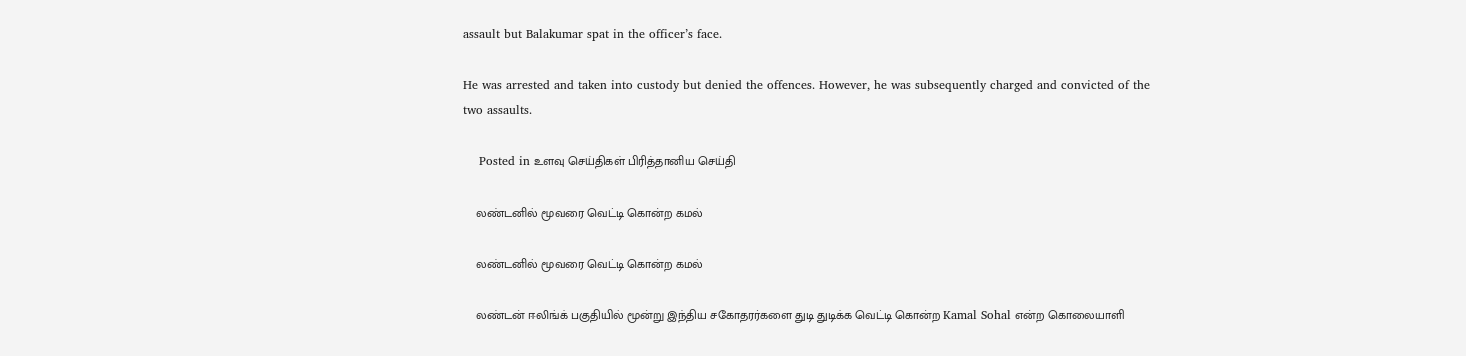assault but Balakumar spat in the officer’s face.

He was arrested and taken into custody but denied the offences. However, he was subsequently charged and convicted of the two assaults.

    Posted in உளவு செய்திகள் பிரித்தானிய செய்தி

    லண்டனில் மூவரை வெட்டி கொன்ற கமல்

    லண்டனில் மூவரை வெட்டி கொன்ற கமல்

    லண்டன் ஈலிங்க் பகுதியில் மூன்று இந்திய சகோதரர்களை துடி துடிக்க வெட்டி கொன்ற Kamal Sohal என்ற கொலையாளி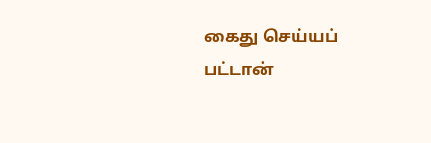கைது செய்யப் பட்டான்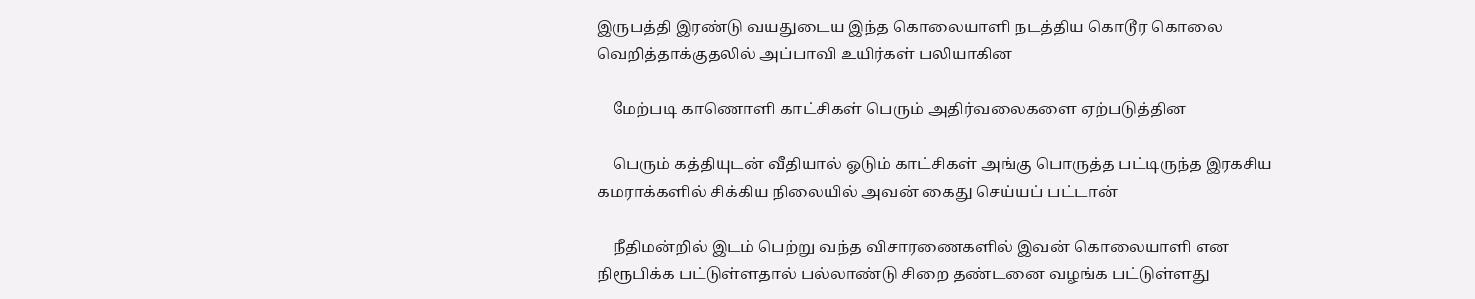இருபத்தி இரண்டு வயதுடைய இந்த கொலையாளி நடத்திய கொடூர கொலை வெறித்தாக்குதலில் அப்பாவி உயிர்கள் பலியாகின

    மேற்படி காணொளி காட்சிகள் பெரும் அதிர்வலைகளை ஏற்படுத்தின

    பெரும் கத்தியுடன் வீதியால் ஓடும் காட்சிகள் அங்கு பொருத்த பட்டிருந்த இரகசிய கமராக்களில் சிக்கிய நிலையில் அவன் கைது செய்யப் பட்டான்

    நீதிமன்றில் இடம் பெற்று வந்த விசாரணைகளில் இவன் கொலையாளி என நிரூபிக்க பட்டுள்ளதால் பல்லாண்டு சிறை தண்டனை வழங்க பட்டுள்ளது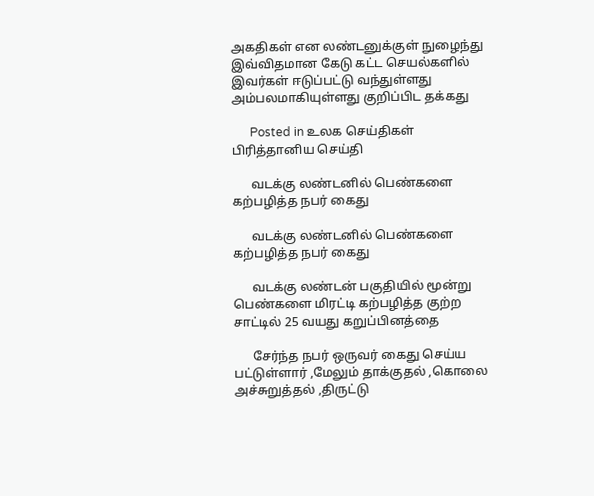அகதிகள் என லண்டனுக்குள் நுழைந்து இவ்விதமான கேடு கட்ட செயல்களில் இவர்கள் ஈடுப்பட்டு வந்துள்ளது அம்பலமாகியுள்ளது குறிப்பிட தக்கது

      Posted in உலக செய்திகள் பிரித்தானிய செய்தி

      வடக்கு லண்டனில் பெண்களை கற்பழித்த நபர் கைது

      வடக்கு லண்டனில் பெண்களை கற்பழித்த நபர் கைது

      வடக்கு லண்டன் பகுதியில் மூன்று பெண்களை மிரட்டி கற்பழித்த குற்ற சாட்டில் 25 வயது கறுப்பினத்தை

      சேர்ந்த நபர் ஒருவர் கைது செய்ய பட்டுள்ளார் ,மேலும் தாக்குதல் ,கொலை அச்சுறுத்தல் ,திருட்டு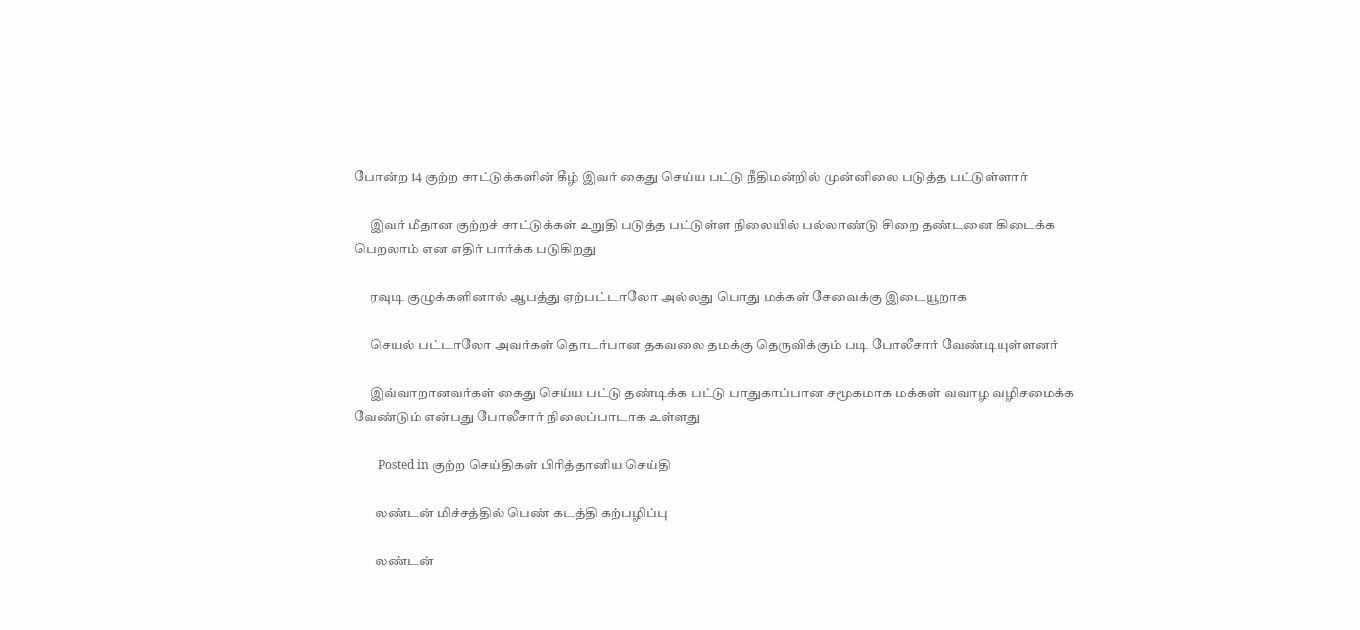போன்ற 14 குற்ற சாட்டுக்களின் கீழ் இவர் கைது செய்ய பட்டு நீதிமன்றில் முன்னிலை படுத்த பட்டுள்ளார்

      இவர் மீதான குற்றச் சாட்டுக்கள் உறுதி படுத்த பட்டுள்ள நிலையில் பல்லாண்டு சிறை தண்டனை கிடைக்க பெறலாம் என எதிர் பார்க்க படுகிறது

      ரவுடி குழுக்களினால் ஆபத்து ஏற்பட்டாலோ அல்லது பொது மக்கள் சேவைக்கு இடையூறாக

      செயல் பட்டாலோ அவர்கள் தொடர்பான தகவலை தமக்கு தெருவிக்கும் படி போலீசார் வேண்டியுள்ளனர்

      இவ்வாறானவர்கள் கைது செய்ய பட்டு தண்டிக்க பட்டு பாதுகாப்பான சமூகமாக மக்கள் வவாழ வழிசமைக்க வேண்டும் என்பது போலீசார் நிலைப்பாடாக உள்ளது

        Posted in குற்ற செய்திகள் பிரித்தானிய செய்தி

        லண்டன் மிச்சத்தில் பெண் கடத்தி கற்பழிப்பு

        லண்டன்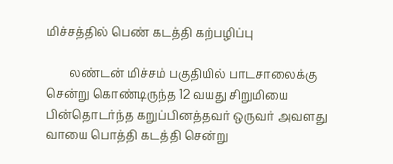மிச்சத்தில் பெண் கடத்தி கற்பழிப்பு

        லண்டன் மிச்சம் பகுதியில் பாடசாலைக்கு சென்று கொண்டிருந்த 12 வயது சிறுமியை பின்தொடர்ந்த கறுப்பினத்தவர் ஒருவர் அவளது வாயை பொத்தி கடத்தி சென்று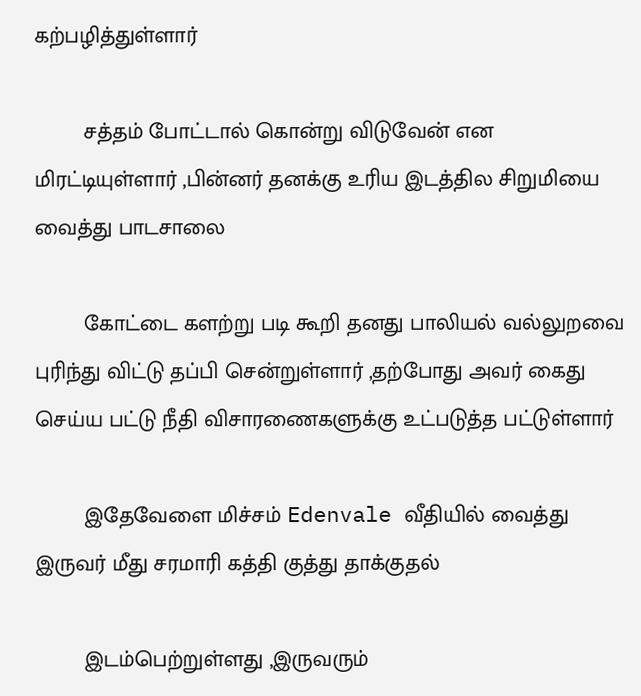கற்பழித்துள்ளார்

        சத்தம் போட்டால் கொன்று விடுவேன் என மிரட்டியுள்ளார் ,பின்னர் தனக்கு உரிய இடத்தில சிறுமியை வைத்து பாடசாலை

        கோட்டை களற்று படி கூறி தனது பாலியல் வல்லுறவை புரிந்து விட்டு தப்பி சென்றுள்ளார் ,தற்போது அவர் கைது செய்ய பட்டு நீதி விசாரணைகளுக்கு உட்படுத்த பட்டுள்ளார்

        இதேவேளை மிச்சம் Edenvale வீதியில் வைத்து இருவர் மீது சரமாரி கத்தி குத்து தாக்குதல்

        இடம்பெற்றுள்ளது ,இருவரும்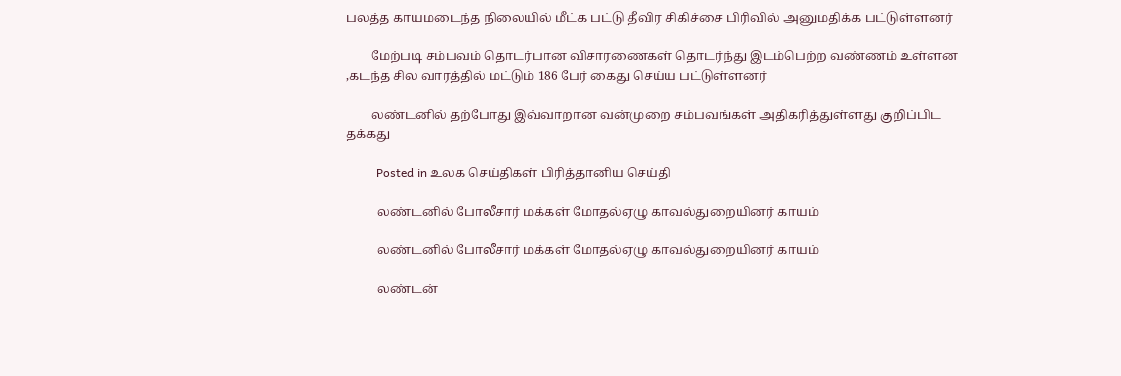பலத்த காயமடைந்த நிலையில் மீட்க பட்டு தீவிர சிகிச்சை பிரிவில் அனுமதிக்க பட்டுள்ளனர்

        மேற்படி சம்பவம் தொடர்பான விசாரணைகள் தொடர்ந்து இடம்பெற்ற வண்ணம் உள்ளன ,கடந்த சில வாரத்தில் மட்டும் 186 பேர் கைது செய்ய பட்டுள்ளனர்

        லண்டனில் தற்போது இவ்வாறான வன்முறை சம்பவங்கள் அதிகரித்துள்ளது குறிப்பிட தக்கது

          Posted in உலக செய்திகள் பிரித்தானிய செய்தி

          லண்டனில் போலீசார் மக்கள் மோதல்ஏழு காவல்துறையினர் காயம்

          லண்டனில் போலீசார் மக்கள் மோதல்ஏழு காவல்துறையினர் காயம்

          லண்டன்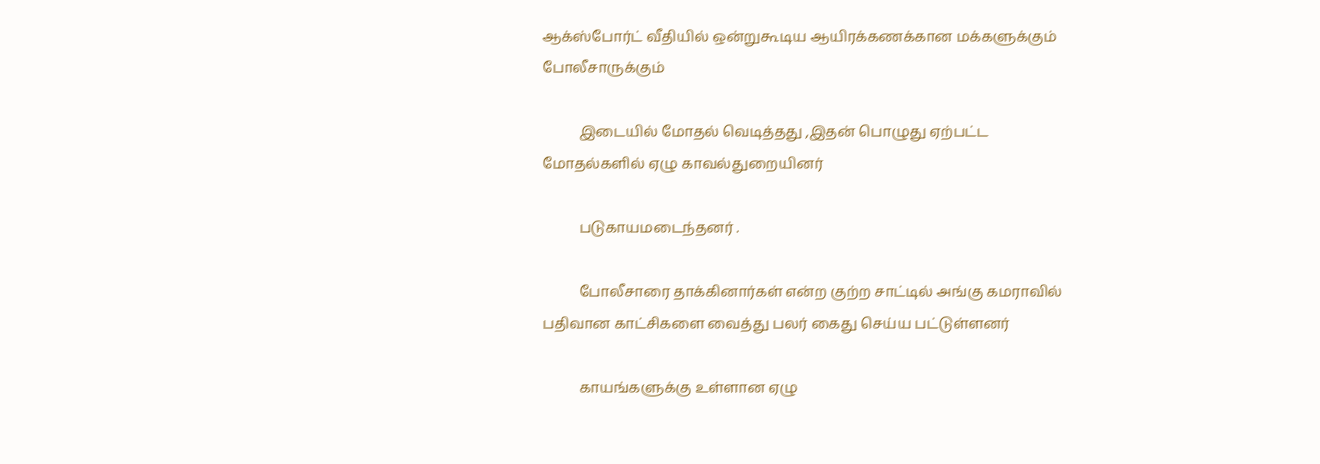ஆக்ஸ்போர்ட் வீதியில் ஒன்றுகூடிய ஆயிரக்கணக்கான மக்களுக்கும் போலீசாருக்கும்

          இடையில் மோதல் வெடித்தது ,இதன் பொழுது ஏற்பட்ட மோதல்களில் ஏழு காவல்துறையினர்

          படுகாயமடைந்தனர் .

          போலீசாரை தாக்கினார்கள் என்ற குற்ற சாட்டில் அங்கு கமராவில் பதிவான காட்சிகளை வைத்து பலர் கைது செய்ய பட்டுள்ளனர்

          காயங்களுக்கு உள்ளான ஏழு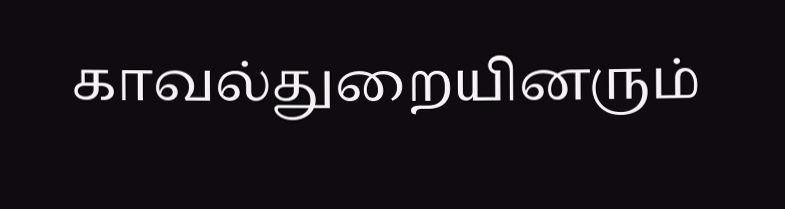காவல்துறையினரும்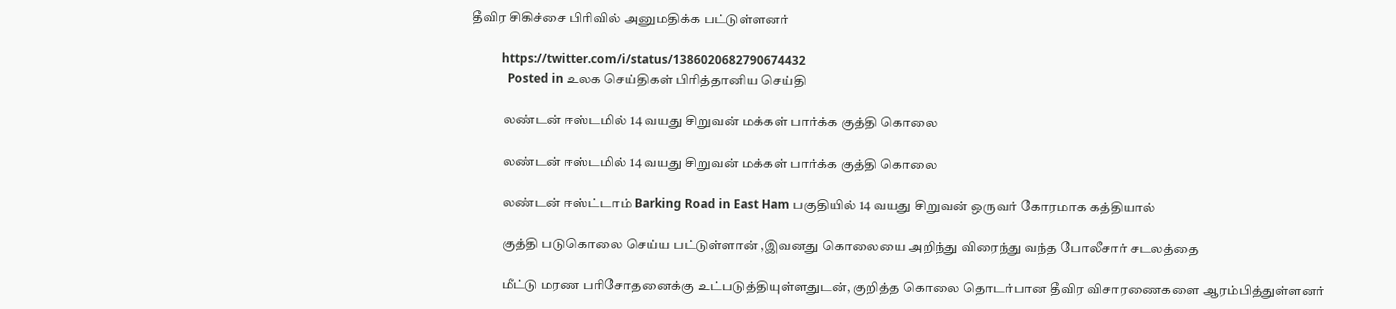தீவிர சிகிச்சை பிரிவில் அனுமதிக்க பட்டுள்ளனர்

          https://twitter.com/i/status/1386020682790674432
            Posted in உலக செய்திகள் பிரித்தானிய செய்தி

            லண்டன் ஈஸ்டமில் 14 வயது சிறுவன் மக்கள் பார்க்க குத்தி கொலை

            லண்டன் ஈஸ்டமில் 14 வயது சிறுவன் மக்கள் பார்க்க குத்தி கொலை

            லண்டன் ஈஸ்ட்டாம் Barking Road in East Ham பகுதியில் 14 வயது சிறுவன் ஒருவர் கோரமாக கத்தியால்

            குத்தி படுகொலை செய்ய பட்டுள்ளான் ,இவனது கொலையை அறிந்து விரைந்து வந்த போலீசார் சடலத்தை

            மீட்டு மரண பரிசோதனைக்கு உட்படுத்தியுள்ளதுடன், குறித்த கொலை தொடர்பான தீவிர விசாரணைகளை ஆரம்பித்துள்ளனர்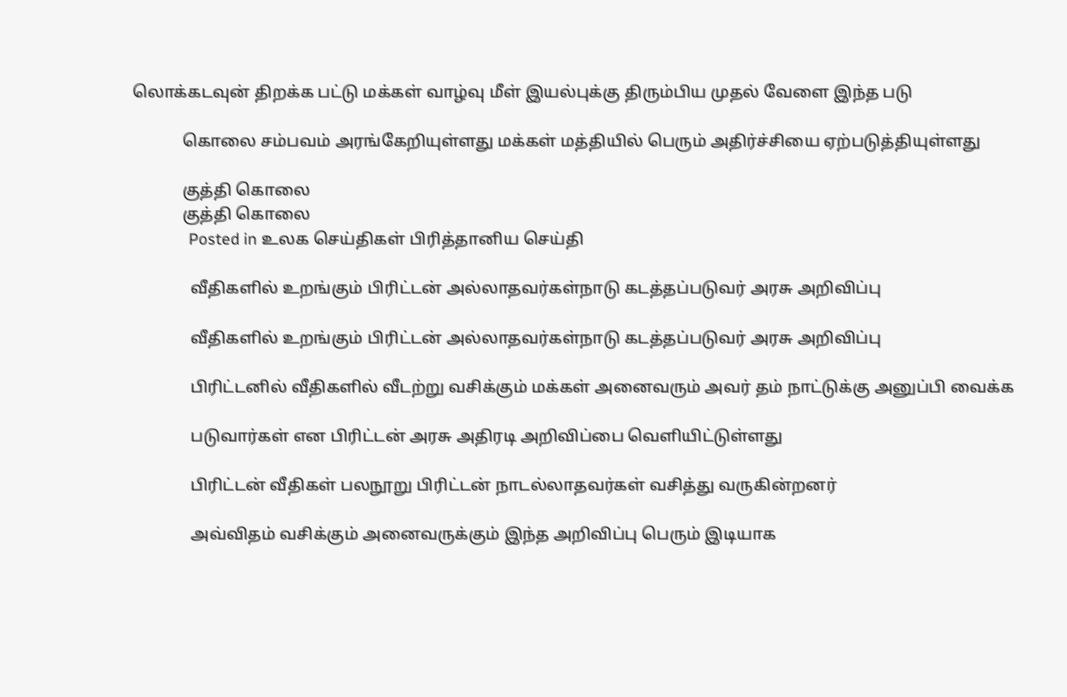லொக்கடவுன் திறக்க பட்டு மக்கள் வாழ்வு மீள் இயல்புக்கு திரும்பிய முதல் வேளை இந்த படு

            கொலை சம்பவம் அரங்கேறியுள்ளது மக்கள் மத்தியில் பெரும் அதிர்ச்சியை ஏற்படுத்தியுள்ளது

            குத்தி கொலை
            குத்தி கொலை
              Posted in உலக செய்திகள் பிரித்தானிய செய்தி

              வீதிகளில் உறங்கும் பிரிட்டன் அல்லாதவர்கள்நாடு கடத்தப்படுவர் அரசு அறிவிப்பு

              வீதிகளில் உறங்கும் பிரிட்டன் அல்லாதவர்கள்நாடு கடத்தப்படுவர் அரசு அறிவிப்பு

              பிரிட்டனில் வீதிகளில் வீடற்று வசிக்கும் மக்கள் அனைவரும் அவர் தம் நாட்டுக்கு அனுப்பி வைக்க

              படுவார்கள் என பிரிட்டன் அரசு அதிரடி அறிவிப்பை வெளியிட்டுள்ளது

              பிரிட்டன் வீதிகள் பலநூறு பிரிட்டன் நாடல்லாதவர்கள் வசித்து வருகின்றனர்

              அவ்விதம் வசிக்கும் அனைவருக்கும் இந்த அறிவிப்பு பெரும் இடியாக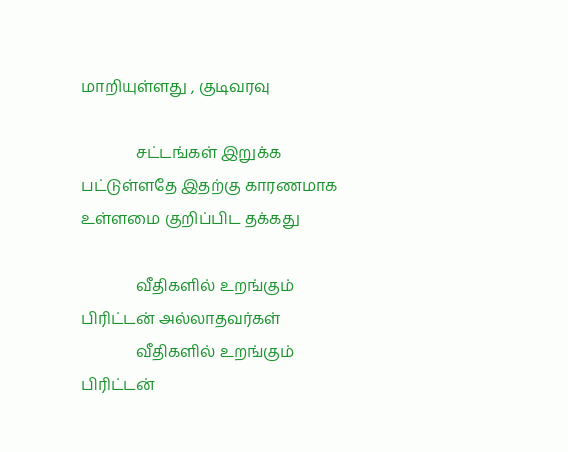மாறியுள்ளது , குடிவரவு

              சட்டங்கள் இறுக்க பட்டுள்ளதே இதற்கு காரணமாக உள்ளமை குறிப்பிட தக்கது

              வீதிகளில் உறங்கும் பிரிட்டன் அல்லாதவர்கள்
              வீதிகளில் உறங்கும் பிரிட்டன்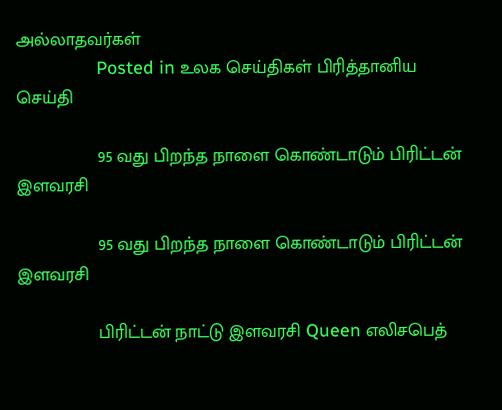அல்லாதவர்கள்
                Posted in உலக செய்திகள் பிரித்தானிய செய்தி

                95 வது பிறந்த நாளை கொண்டாடும் பிரிட்டன் இளவரசி

                95 வது பிறந்த நாளை கொண்டாடும் பிரிட்டன் இளவரசி

                பிரிட்டன் நாட்டு இளவரசி Queen எலிசபெத்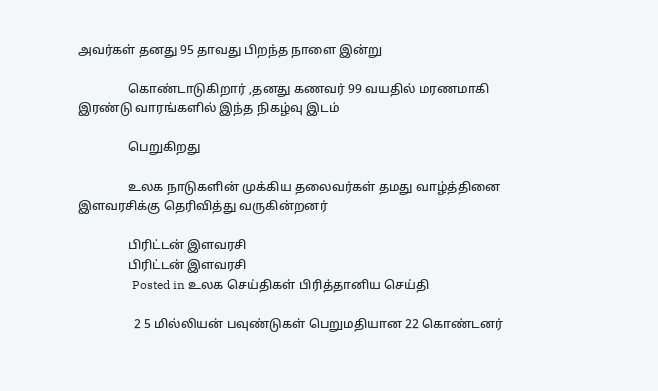அவர்கள் தனது 95 தாவது பிறந்த நாளை இன்று

                கொண்டாடுகிறார் ,தனது கணவர் 99 வயதில் மரணமாகி இரண்டு வாரங்களில் இந்த நிகழ்வு இடம்

                பெறுகிறது

                உலக நாடுகளின் முக்கிய தலைவர்கள் தமது வாழ்த்தினை இளவரசிக்கு தெரிவித்து வருகின்றனர்

                பிரிட்டன் இளவரசி
                பிரிட்டன் இளவரசி
                  Posted in உலக செய்திகள் பிரித்தானிய செய்தி

                  2 5 மில்லியன் பவுண்டுகள் பெறுமதியான 22 கொண்டனர்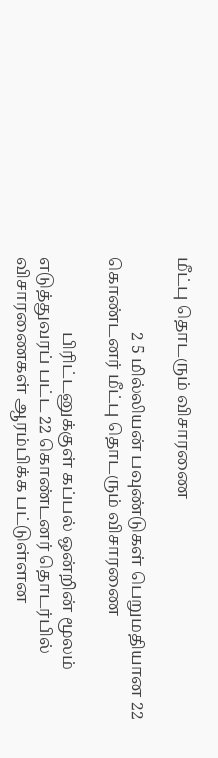மீட்பு தொடரும் விசாரணை

                  2 5 மில்லியன் பவுண்டுகள் பெறுமதியான 22 கொண்டனர் மீட்பு தொடரும் விசாரணை

                  பிரிட்டனுக்குள் கப்பல் ஒன்றின் மூலம் எடுத்துவரப் பட்ட 22 கொண்டனர் தொடர்பில் விசாரணைகள் ஆரம்பிக்க பட்டுள்ளன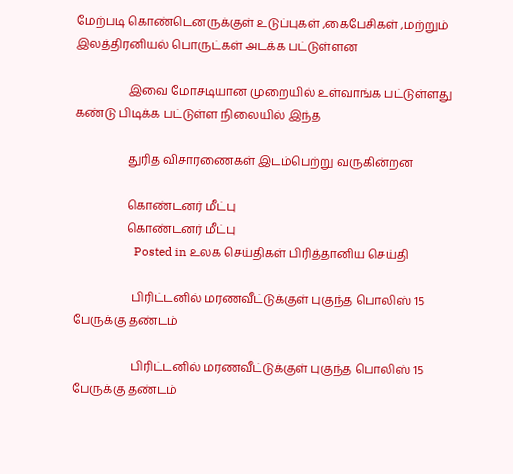மேற்படி கொண்டெனருக்குள் உடுப்புகள் ,கைபேசிகள் ,மற்றும் இலத்திரனியல் பொருட்கள் அடக்க பட்டுள்ளன

                  இவை மோசடியான முறையில் உள்வாங்க பட்டுள்ளது கண்டு பிடிக்க பட்டுள்ள நிலையில் இந்த

                  துரித விசாரணைகள் இடம்பெற்று வருகின்றன

                  கொண்டனர் மீட்பு
                  கொண்டனர் மீட்பு
                    Posted in உலக செய்திகள் பிரித்தானிய செய்தி

                    பிரிட்டனில் மரணவீட்டுக்குள் புகுந்த பொலிஸ் 15 பேருக்கு தண்டம்

                    பிரிட்டனில் மரணவீட்டுக்குள் புகுந்த பொலிஸ் 15 பேருக்கு தண்டம்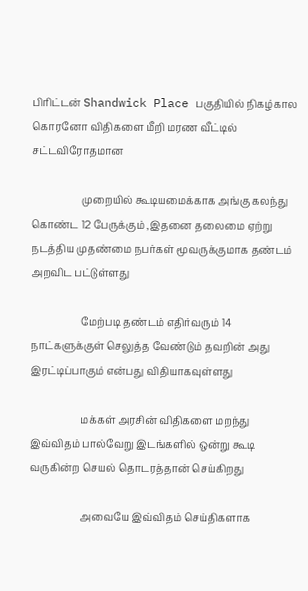பிரிட்டன் Shandwick Place பகுதியில் நிகழ்கால கொரனோ விதிகளை மீறி மரண வீட்டில் சட்டவிரோதமான

                    முறையில் கூடியமைக்காக அங்கு கலந்து கொண்ட 12 பேருக்கும் ,இதனை தலைமை ஏற்று நடத்திய முதண்மை நபர்கள் மூவருக்குமாக தண்டம் அறவிட பட்டுள்ளது

                    மேற்படி தண்டம் எதிர்வரும் 14 நாட்களுக்குள் செலுத்த வேண்டும் தவறின் அது இரட்டிப்பாகும் என்பது விதியாகவுள்ளது

                    மக்கள் அரசின் விதிகளை மறந்து இவ்விதம் பால்வேறு இடங்களில் ஒன்று கூடி வருகின்ற செயல் தொடரத்தான் செய்கிறது

                    அவையே இவ்விதம் செய்திகளாக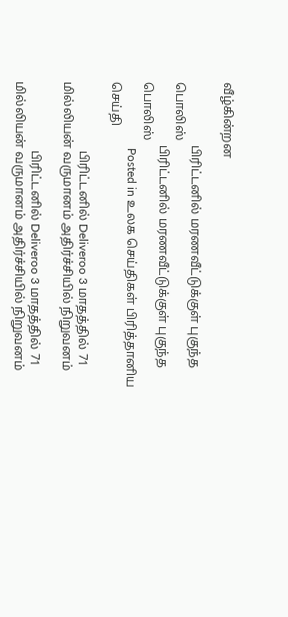வீழ்கின்றன

                    பிரிட்டனில் மரணவீட்டுக்குள் புகுந்த பொலிஸ்
                    பிரிட்டனில் மரணவீட்டுக்குள் புகுந்த பொலிஸ்
                      Posted in உலக செய்திகள் பிரித்தானிய செய்தி

                      பிரிட்டனில் Deliveroo 3 மாதத்தில் 71 மில்லியன் வருமானம் அதிர்ச்சியில் நிறுவனம்

                      பிரிட்டனில் Deliveroo 3 மாதத்தில் 71 மில்லியன் வருமானம் அதிர்ச்சியில் நிறுவனம்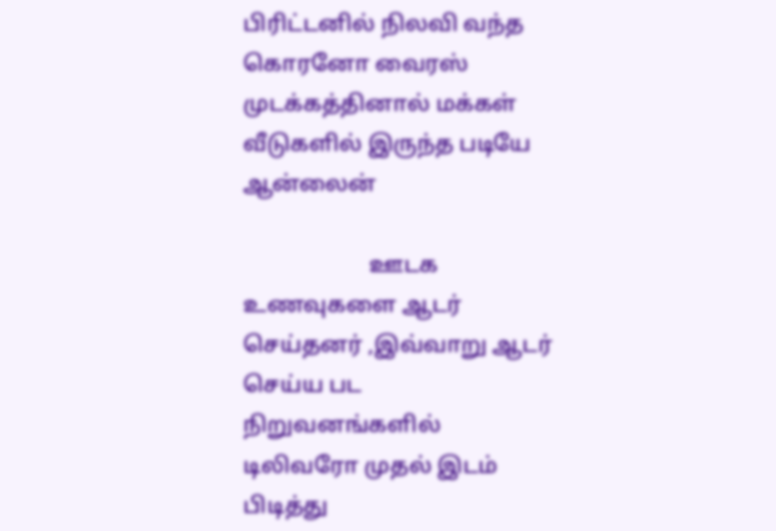பிரிட்டனில் நிலவி வந்த கொரனோ வைரஸ் முடக்கத்தினால் மக்கள் வீடுகளில் இருந்த படியே ஆன்லைன்

                      ஊடக உணவுகளை ஆடர் செய்தனர் ,இவ்வாறு ஆடர் செய்ய பட நிறுவனங்களில் டிலிவரோ முதல் இடம் பிடித்து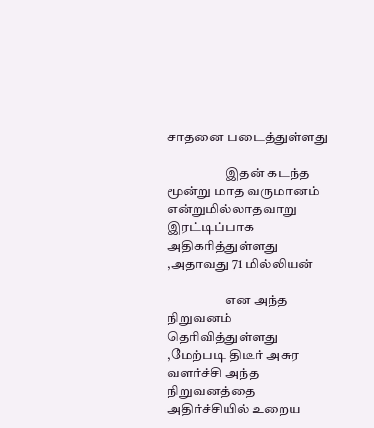சாதனை படைத்துள்ளது

                      இதன் கடந்த மூன்று மாத வருமானம் என்றுமில்லாதவாறு இரட்டிப்பாக அதிகரித்துள்ளது ,அதாவது 71 மில்லியன்

                      என அந்த நிறுவனம் தெரிவித்துள்ளது ,மேற்படி திடீர் அசுர வளர்ச்சி அந்த நிறுவனத்தை அதிர்ச்சியில் உறைய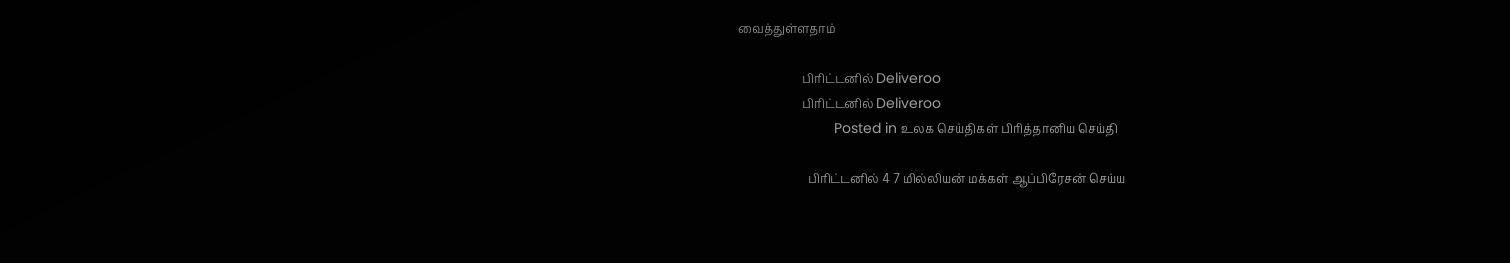வைத்துள்ளதாம்

                      பிரிட்டனில் Deliveroo
                      பிரிட்டனில் Deliveroo
                        Posted in உலக செய்திகள் பிரித்தானிய செய்தி

                        பிரிட்டனில் 4 7 மில்லியன் மக்கள் ஆப்பிரேசன் செய்ய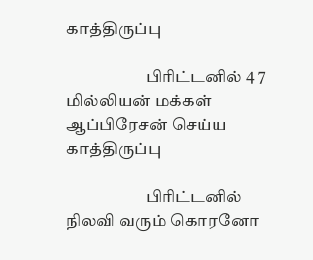காத்திருப்பு

                        பிரிட்டனில் 4 7 மில்லியன் மக்கள் ஆப்பிரேசன் செய்ய காத்திருப்பு

                        பிரிட்டனில் நிலவி வரும் கொரனோ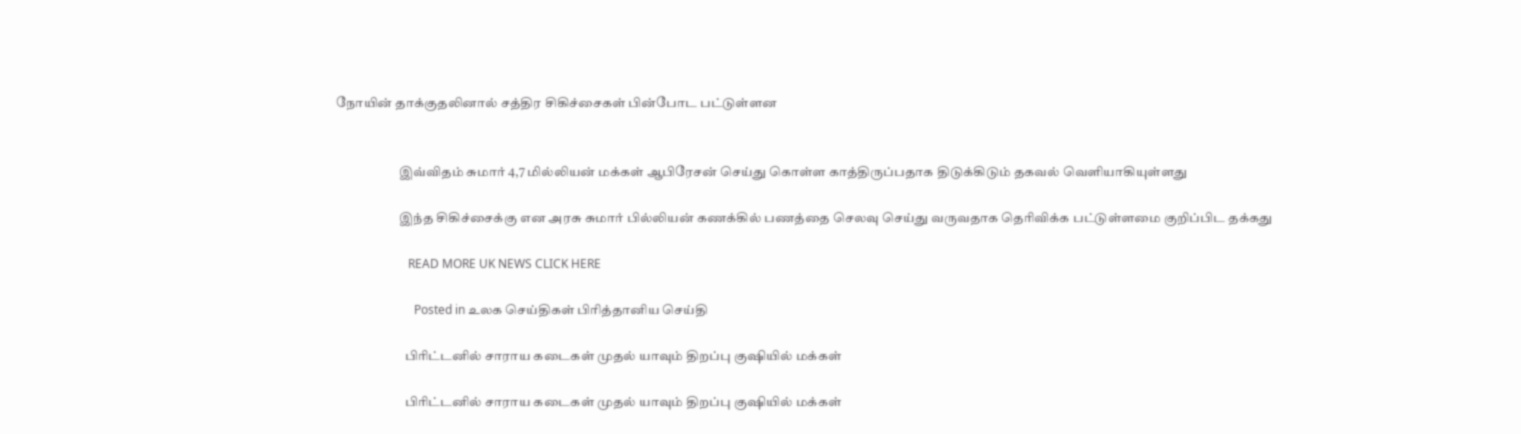நோயின் தாக்குதலினால் சத்திர சிகிச்சைகள் பின்போட பட்டுள்ளன


                        இவ்விதம் சுமார் 4,7 மில்லியன் மக்கள் ஆபிரேசன் செய்து கொள்ள காத்திருப்பதாக திடுக்கிடும் தகவல் வெளியாகியுள்ளது

                        இந்த சிகிச்சைக்கு என அரசு சுமார் பில்லியன் கணக்கில் பணத்தை செலவு செய்து வருவதாக தெரிவிக்க பட்டுள்ளமை குறிப்பிட தக்கது

                        READ MORE UK NEWS CLICK HERE

                          Posted in உலக செய்திகள் பிரித்தானிய செய்தி

                          பிரிட்டனில் சாராய கடைகள் முதல் யாவும் திறப்பு குஷியில் மக்கள்

                          பிரிட்டனில் சாராய கடைகள் முதல் யாவும் திறப்பு குஷியில் மக்கள்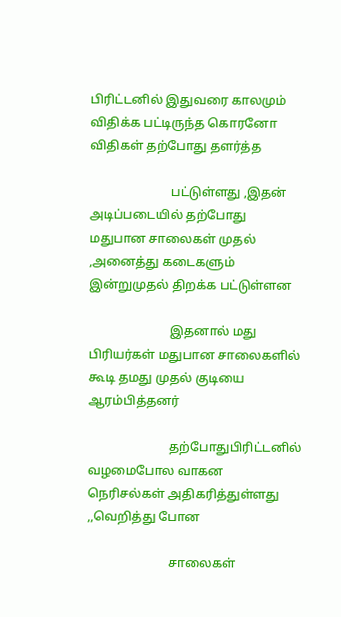பிரிட்டனில் இதுவரை காலமும் விதிக்க பட்டிருந்த கொரனோ விதிகள் தற்போது தளர்த்த

                          பட்டுள்ளது ,இதன் அடிப்படையில் தற்போது மதுபான சாலைகள் முதல் ,அனைத்து கடைகளும் இன்றுமுதல் திறக்க பட்டுள்ளன

                          இதனால் மது பிரியர்கள் மதுபான சாலைகளில் கூடி தமது முதல் குடியை ஆரம்பித்தனர்

                          தற்போதுபிரிட்டனில் வழமைபோல வாகன நெரிசல்கள் அதிகரித்துள்ளது ,,வெறித்து போன

                          சாலைகள்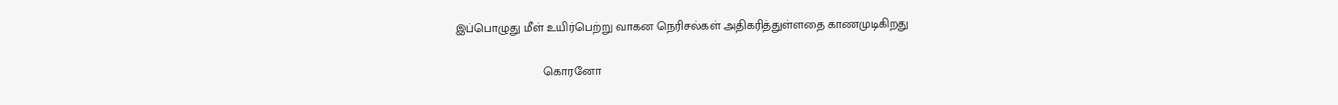இப்பொழுது மீள் உயிர்பெற்று வாகன நெரிசல்கள் அதிகரித்துள்ளதை காணமுடிகிறது

                          கொரனோ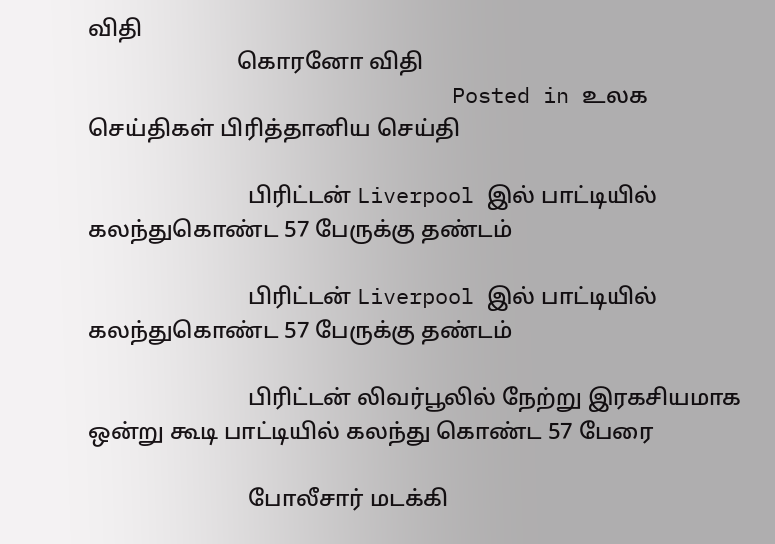விதி
                          கொரனோ விதி
                            Posted in உலக செய்திகள் பிரித்தானிய செய்தி

                            பிரிட்டன் Liverpool இல் பாட்டியில் கலந்துகொண்ட 57 பேருக்கு தண்டம்

                            பிரிட்டன் Liverpool இல் பாட்டியில் கலந்துகொண்ட 57 பேருக்கு தண்டம்

                            பிரிட்டன் லிவர்பூலில் நேற்று இரகசியமாக ஒன்று கூடி பாட்டியில் கலந்து கொண்ட 57 பேரை

                            போலீசார் மடக்கி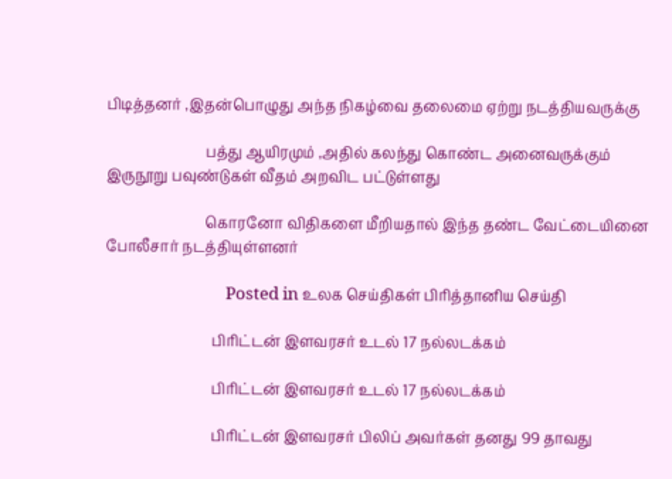பிடித்தனர் ,இதன்பொழுது அந்த நிகழ்வை தலைமை ஏற்று நடத்தியவருக்கு

                            பத்து ஆயிரமும் ,அதில் கலந்து கொண்ட அனைவருக்கும் இருநூறு பவுண்டுகள் வீதம் அறவிட பட்டுள்ளது

                            கொரனோ விதிகளை மீறியதால் இந்த தண்ட வேட்டையினை போலீசார் நடத்தியுள்ளனர்

                              Posted in உலக செய்திகள் பிரித்தானிய செய்தி

                              பிரிட்டன் இளவரசர் உடல் 17 நல்லடக்கம்

                              பிரிட்டன் இளவரசர் உடல் 17 நல்லடக்கம்

                              பிரிட்டன் இளவரசர் பிலிப் அவர்கள் தனது 99 தாவது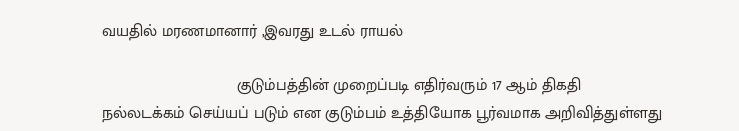வயதில் மரணமானார் ,இவரது உடல் ராயல்

                              குடும்பத்தின் முறைப்படி எதிர்வரும் 17 ஆம் திகதி நல்லடக்கம் செய்யப் படும் என குடும்பம் உத்தியோக பூர்வமாக அறிவித்துள்ளது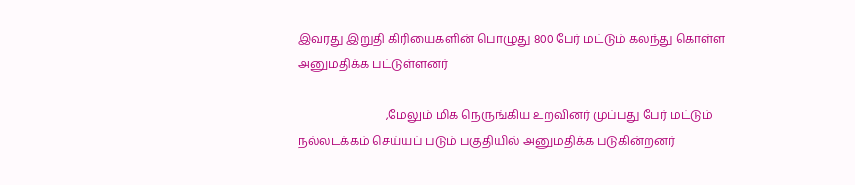இவரது இறுதி கிரியைகளின் பொழுது 800 பேர் மட்டும் கலந்து கொள்ள அனுமதிக்க பட்டுள்ளனர்

                              ,மேலும் மிக நெருங்கிய உறவினர் முப்பது பேர் மட்டும் நல்லடக்கம் செய்யப் படும் பகுதியில் அனுமதிக்க படுகின்றனர்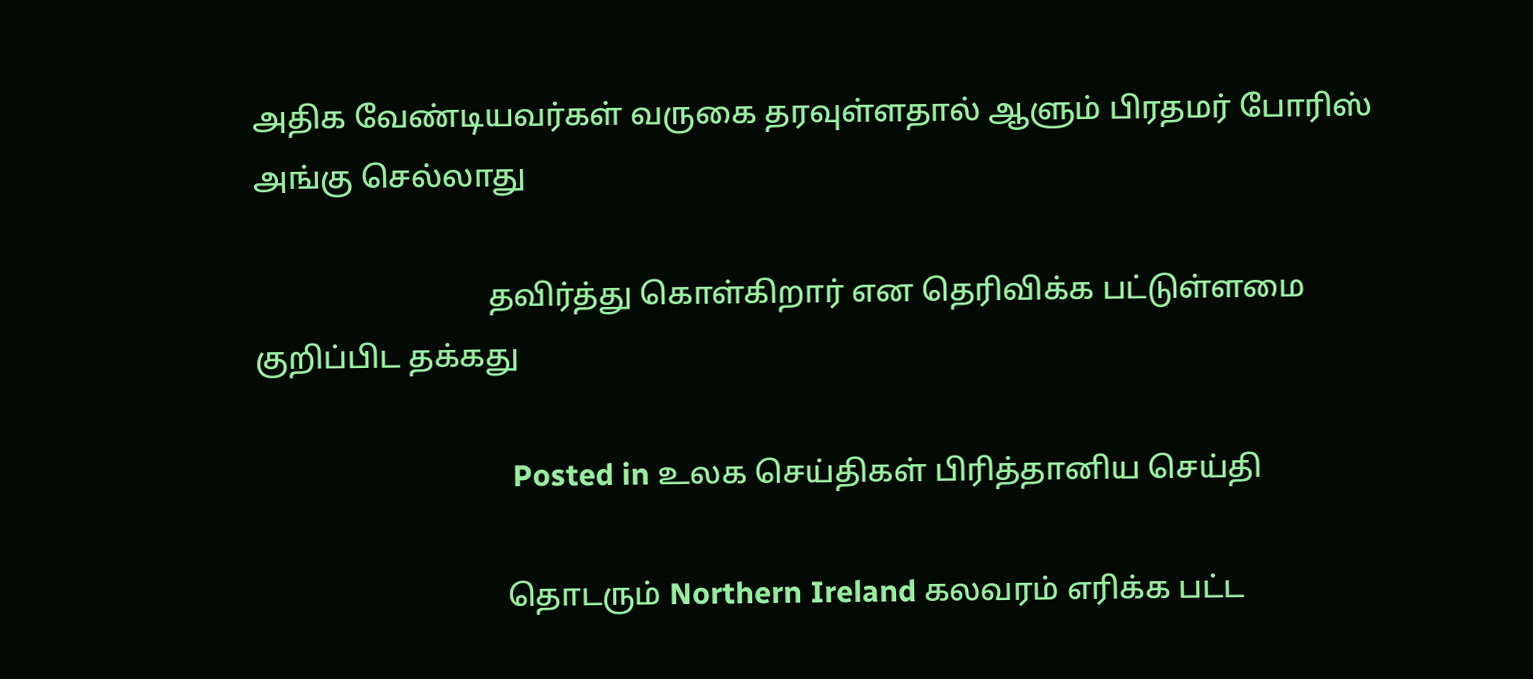அதிக வேண்டியவர்கள் வருகை தரவுள்ளதால் ஆளும் பிரதமர் போரிஸ் அங்கு செல்லாது

                              தவிர்த்து கொள்கிறார் என தெரிவிக்க பட்டுள்ளமை குறிப்பிட தக்கது

                                Posted in உலக செய்திகள் பிரித்தானிய செய்தி

                                தொடரும் Northern Ireland கலவரம் எரிக்க பட்ட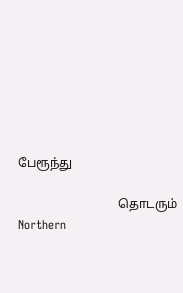பேரூந்து

                                தொடரும் Northern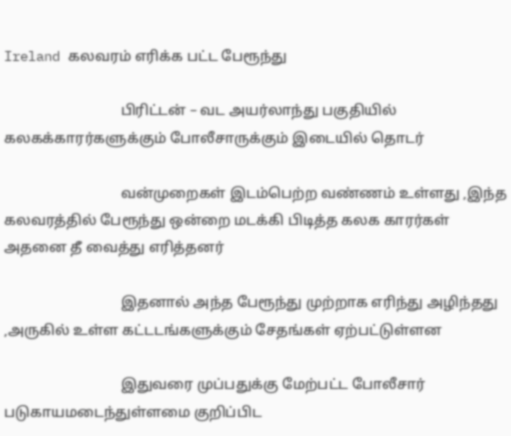Ireland கலவரம் எரிக்க பட்ட பேரூந்து

                                பிரிட்டன் – வட அயர்லாந்து பகுதியில் கலகக்காரர்களுக்கும் போலீசாருக்கும் இடையில் தொடர்

                                வன்முறைகள் இடம்பெற்ற வண்ணம் உள்ளது ,இந்த கலவரத்தில் பேரூந்து ஒன்றை மடக்கி பிடித்த கலக காரர்கள் அதனை தீ வைத்து எரித்தனர்

                                இதனால் அந்த பேரூந்து முற்றாக எரிந்து அழிந்தது ,அருகில் உள்ள கட்டடங்களுக்கும் சேதங்கள் ஏற்பட்டுள்ளன

                                இதுவரை முப்பதுக்கு மேற்பட்ட போலீசார் படுகாயமடைந்துள்ளமை குறிப்பிட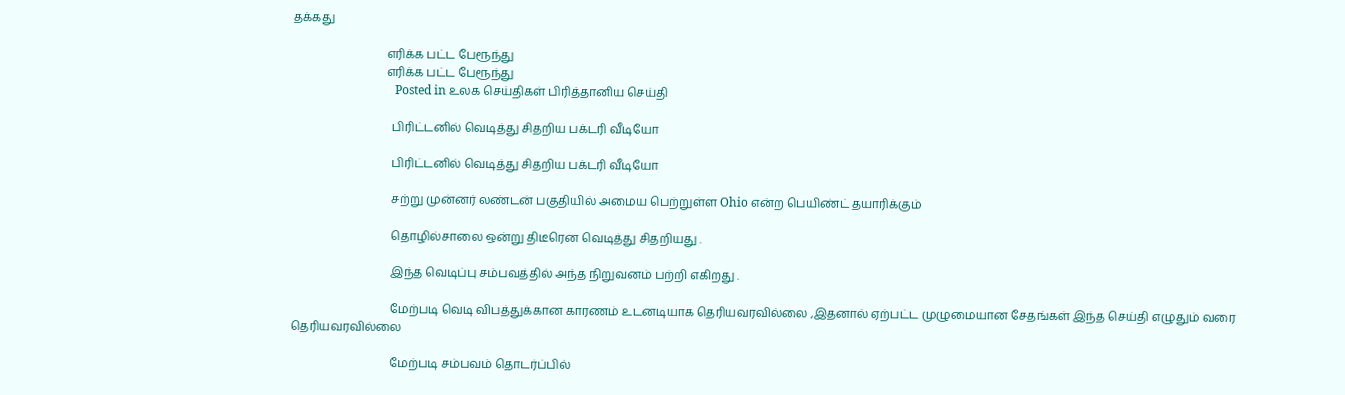தக்கது

                                எரிக்க பட்ட பேரூந்து
                                எரிக்க பட்ட பேரூந்து
                                  Posted in உலக செய்திகள் பிரித்தானிய செய்தி

                                  பிரிட்டனில் வெடித்து சிதறிய பக்டரி வீடியோ

                                  பிரிட்டனில் வெடித்து சிதறிய பக்டரி வீடியோ

                                  சற்று முன்னர் லண்டன் பகுதியில் அமைய பெற்றுள்ள Ohio என்ற பெயிண்ட் தயாரிக்கும்

                                  தொழில்சாலை ஒன்று திடீரென வெடித்து சிதறியது .

                                  இந்த வெடிப்பு சம்பவத்தில் அந்த நிறுவனம் பற்றி எகிறது .

                                  மேற்படி வெடி விபத்துக்கான காரணம் உடனடியாக தெரியவரவில்லை ,இதனால் ஏற்பட்ட முழுமையான சேதங்கள் இந்த செய்தி எழுதும் வரை தெரியவரவில்லை

                                  மேற்படி சம்பவம் தொடர்ப்பில்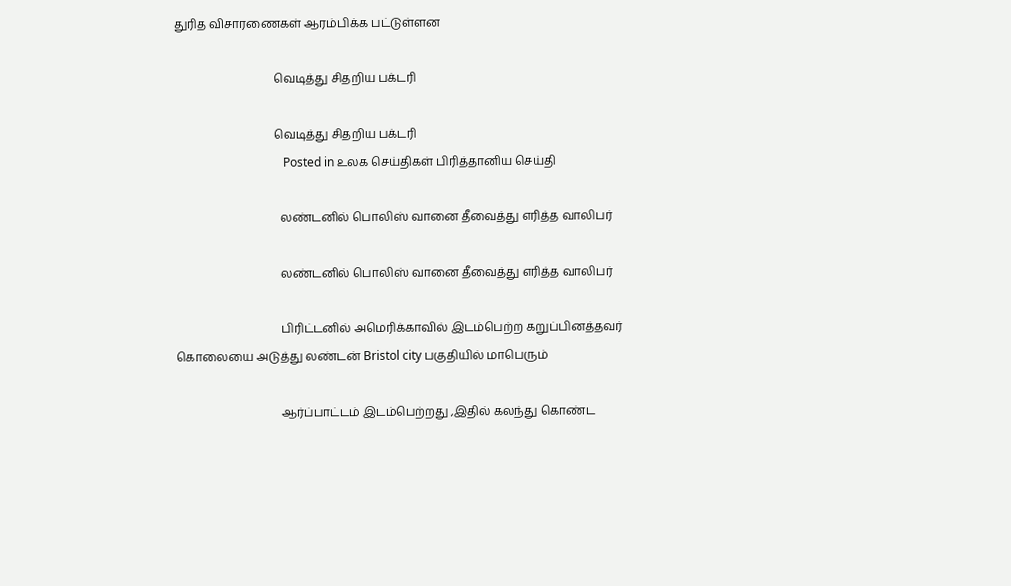துரித விசாரணைகள் ஆரம்பிக்க பட்டுள்ளன

                                  வெடித்து சிதறிய பக்டரி

                                  வெடித்து சிதறிய பக்டரி
                                    Posted in உலக செய்திகள் பிரித்தானிய செய்தி

                                    லண்டனில் பொலிஸ் வானை தீவைத்து எரித்த வாலிபர்

                                    லண்டனில் பொலிஸ் வானை தீவைத்து எரித்த வாலிபர்

                                    பிரிட்டனில் அமெரிக்காவில் இடம்பெற்ற கறுப்பினத்தவர் கொலையை அடுத்து லண்டன் Bristol city பகுதியில் மாபெரும்

                                    ஆர்ப்பாட்டம் இடம்பெற்றது ,இதில் கலந்து கொண்ட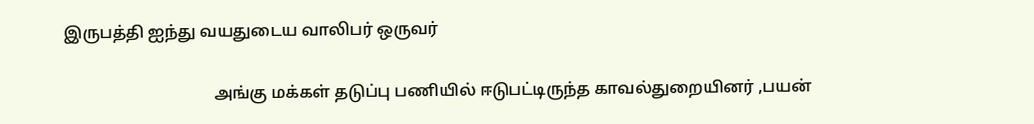இருபத்தி ஐந்து வயதுடைய வாலிபர் ஒருவர்

                                    அங்கு மக்கள் தடுப்பு பணியில் ஈடுபட்டிருந்த காவல்துறையினர் ,பயன்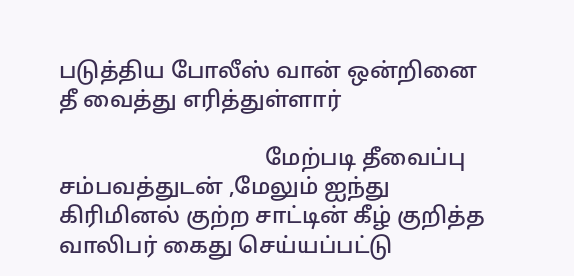படுத்திய போலீஸ் வான் ஒன்றினை தீ வைத்து எரித்துள்ளார்

                                    மேற்படி தீவைப்பு சம்பவத்துடன் ,மேலும் ஐந்து கிரிமினல் குற்ற சாட்டின் கீழ் குறித்த வாலிபர் கைது செய்யப்பட்டு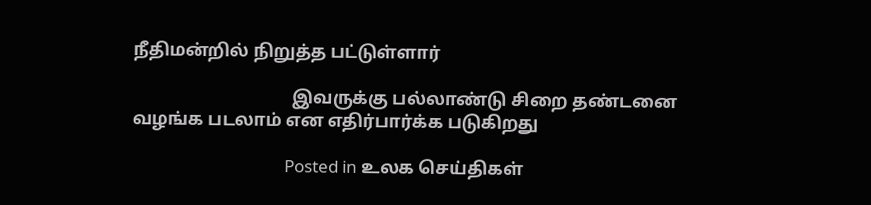நீதிமன்றில் நிறுத்த பட்டுள்ளார்

                                    இவருக்கு பல்லாண்டு சிறை தண்டனை வழங்க படலாம் என எதிர்பார்க்க படுகிறது

                                      Posted in உலக செய்திகள்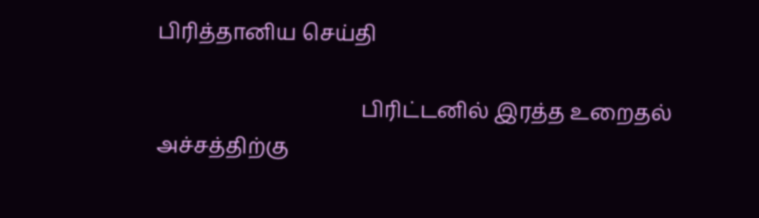பிரித்தானிய செய்தி

                                      பிரிட்டனில் இரத்த உறைதல் அச்சத்திற்கு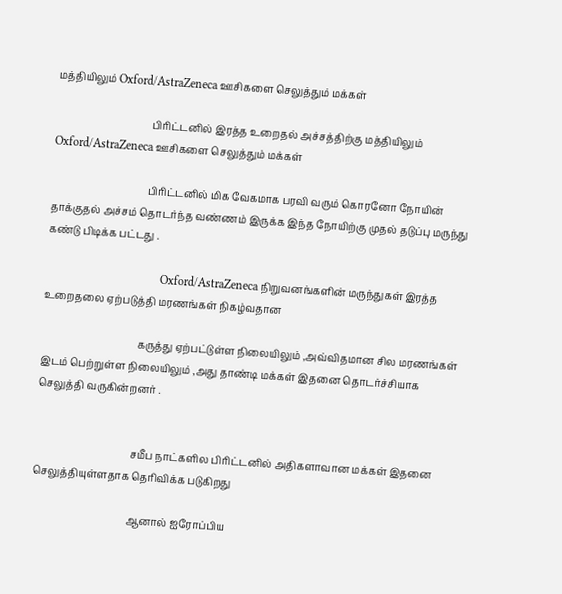மத்தியிலும் Oxford/AstraZeneca ஊசிகளை செலுத்தும் மக்கள்

                                      பிரிட்டனில் இரத்த உறைதல் அச்சத்திற்கு மத்தியிலும் Oxford/AstraZeneca ஊசிகளை செலுத்தும் மக்கள்

                                      பிரிட்டனில் மிக வேகமாக பரவி வரும் கொரனோ நோயின் தாக்குதல் அச்சம் தொடர்ந்த வண்ணம் இருக்க இந்த நோயிற்கு முதல் தடுப்பு மருந்து கண்டு பிடிக்க பட்டது .

                                      Oxford/AstraZeneca நிறுவனங்களின் மருந்துகள் இரத்த உறைதலை ஏற்படுத்தி மரணங்கள் நிகழ்வதான

                                      கருத்து ஏற்பட்டுள்ள நிலையிலும் ,அவ்விதமான சில மரணங்கள் இடம் பெற்றுள்ள நிலையிலும் ,அது தாண்டி மக்கள் இதனை தொடர்ச்சியாக செலுத்தி வருகின்றனர் .


                                      சமீப நாட்களில பிரிட்டனில் அதிகளாவான மக்கள் இதனை செலுத்தியுள்ளதாக தெரிவிக்க படுகிறது

                                      ஆனால் ஐரோப்பிய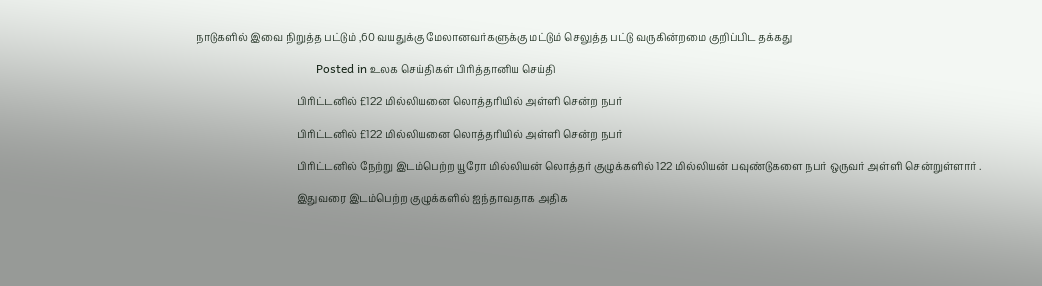நாடுகளில் இவை நிறுத்த பட்டும் ,60 வயதுக்கு மேலானவர்களுக்கு மட்டும் செலுத்த பட்டு வருகின்றமை குறிப்பிட தக்கது

                                        Posted in உலக செய்திகள் பிரித்தானிய செய்தி

                                        பிரிட்டனில் £122 மில்லியனை லொத்தரியில் அள்ளி சென்ற நபர்

                                        பிரிட்டனில் £122 மில்லியனை லொத்தரியில் அள்ளி சென்ற நபர்

                                        பிரிட்டனில் நேற்று இடம்பெற்ற யூரோ மில்லியன் லொத்தர் குழுக்களில் 122 மில்லியன் பவுண்டுகளை நபர் ஒருவர் அள்ளி சென்றுள்ளார் .

                                        இதுவரை இடம்பெற்ற குழுக்களில் ஐந்தாவதாக அதிக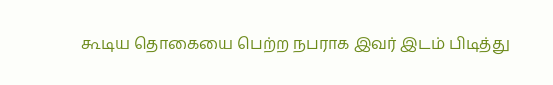கூடிய தொகையை பெற்ற நபராக இவர் இடம் பிடித்து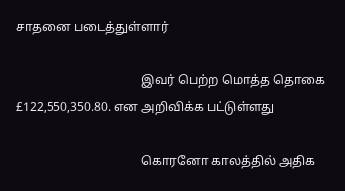சாதனை படைத்துள்ளார்

                                        இவர் பெற்ற மொத்த தொகை £122,550,350.80. என அறிவிக்க பட்டுள்ளது

                                        கொரனோ காலத்தில் அதிக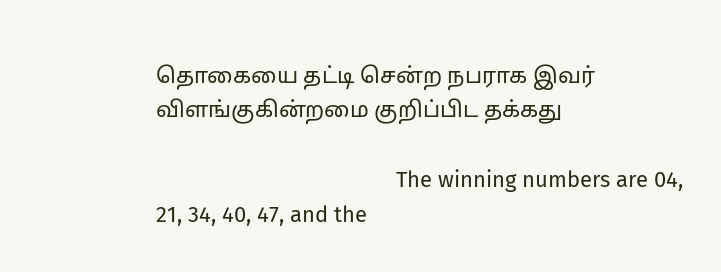தொகையை தட்டி சென்ற நபராக இவர் விளங்குகின்றமை குறிப்பிட தக்கது

                                        The winning numbers are 04, 21, 34, 40, 47, and the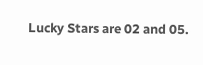Lucky Stars are 02 and 05.